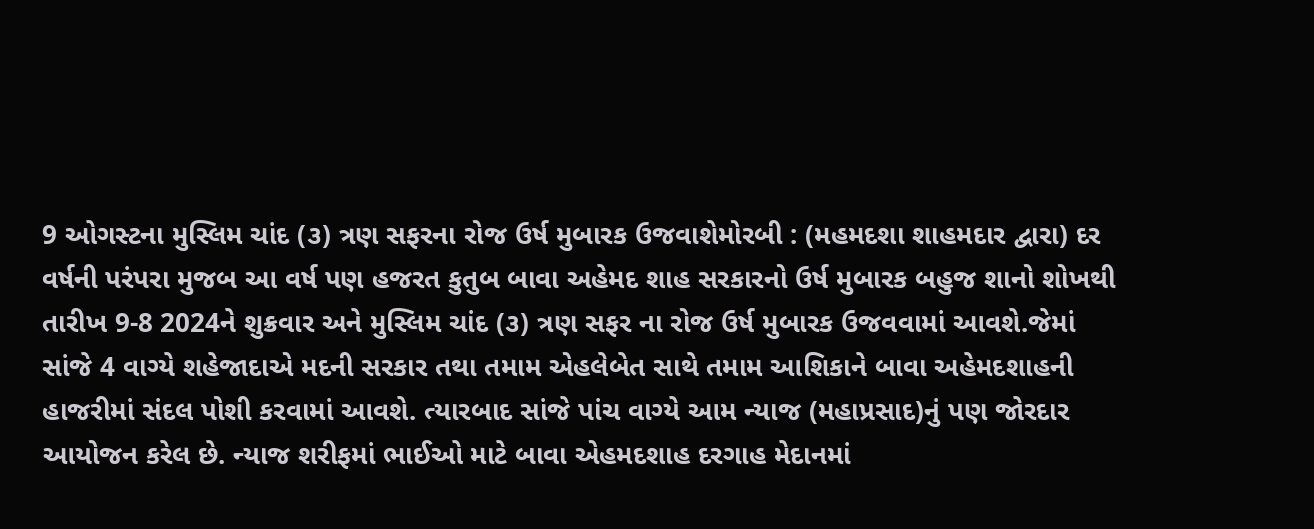9 ઓગસ્ટના મુસ્લિમ ચાંદ (૩) ત્રણ સફરના રોજ ઉર્ષ મુબારક ઉજવાશેમોરબી : (મહમદશા શાહમદાર દ્વારા) દર વર્ષની પરંપરા મુજબ આ વર્ષ પણ હજરત કુતુબ બાવા અહેમદ શાહ સરકારનો ઉર્ષ મુબારક બહુજ શાનો શોખથી તારીખ 9-8 2024ને શુક્રવાર અને મુસ્લિમ ચાંદ (૩) ત્રણ સફર ના રોજ ઉર્ષ મુબારક ઉજવવામાં આવશે.જેમાં સાંજે 4 વાગ્યે શહેજાદાએ મદની સરકાર તથા તમામ એહલેબેત સાથે તમામ આશિકાને બાવા અહેમદશાહની હાજરીમાં સંદલ પોશી કરવામાં આવશે. ત્યારબાદ સાંજે પાંચ વાગ્યે આમ ન્યાજ (મહાપ્રસાદ)નું પણ જોરદાર આયોજન કરેલ છે. ન્યાજ શરીફમાં ભાઈઓ માટે બાવા એહમદશાહ દરગાહ મેદાનમાં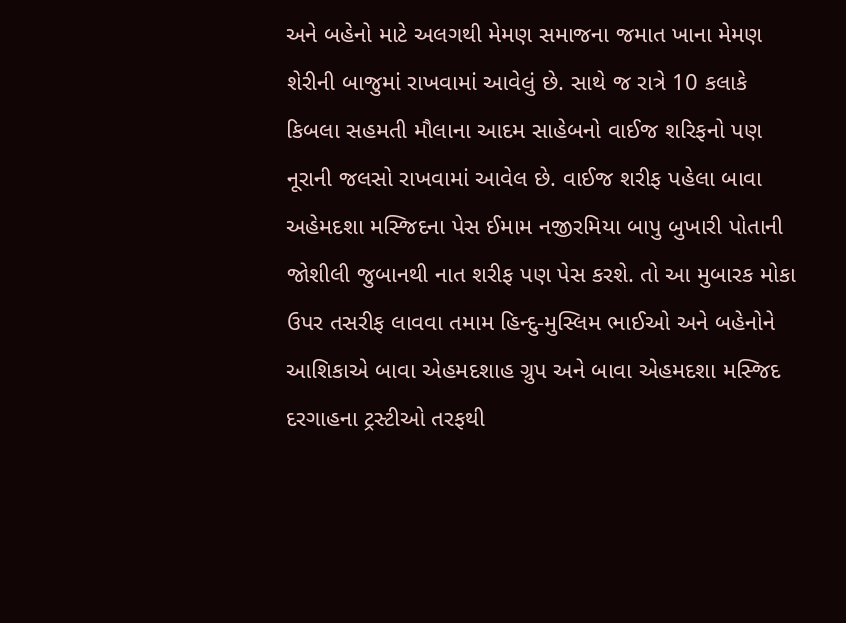અને બહેનો માટે અલગથી મેમણ સમાજના જમાત ખાના મેમણ શેરીની બાજુમાં રાખવામાં આવેલું છે. સાથે જ રાત્રે 10 કલાકે કિબલા સહમતી મૌલાના આદમ સાહેબનો વાઈજ શરિફનો પણ નૂરાની જલસો રાખવામાં આવેલ છે. વાઈજ શરીફ પહેલા બાવા અહેમદશા મસ્જિદના પેસ ઈમામ નજીરમિયા બાપુ બુખારી પોતાની જોશીલી જુબાનથી નાત શરીફ પણ પેસ કરશે. તો આ મુબારક મોકા ઉપર તસરીફ લાવવા તમામ હિન્દુ-મુસ્લિમ ભાઈઓ અને બહેનોને આશિકાએ બાવા એહમદશાહ ગ્રુપ અને બાવા એહમદશા મસ્જિદ દરગાહના ટ્રસ્ટીઓ તરફથી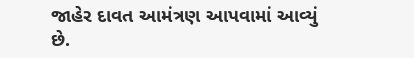જાહેર દાવત આમંત્રણ આપવામાં આવ્યું છે.